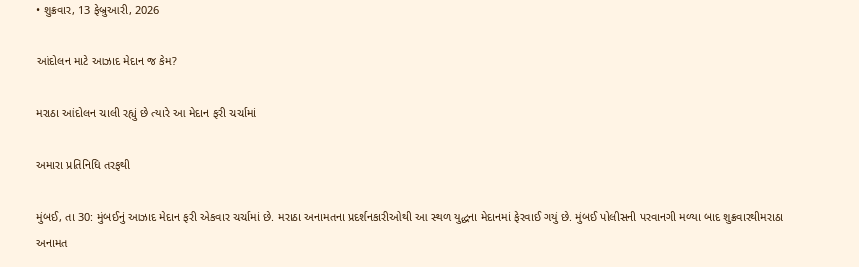• શુક્રવાર, 13 ફેબ્રુઆરી, 2026

આંદોલન માટે આઝાદ મેદાન જ કેમ?

મરાઠા આંદોલન ચાલી રહ્યું છે ત્યારે આ મેદાન ફરી ચર્ચામાં

અમારા પ્રતિનિધિ તરફથી

મુંબઈ, તા 30: મુંબઈનું આઝાદ મેદાન ફરી એકવાર ચર્ચામાં છે. મરાઠા અનામતના પ્રદર્શનકારીઓથી આ સ્થળ યુદ્ધના મેદાનમાં ફેરવાઈ ગયું છે. મુંબઈ પોલીસની પરવાનગી મળ્યા બાદ શુક્રવારથીમરાઠા અનામત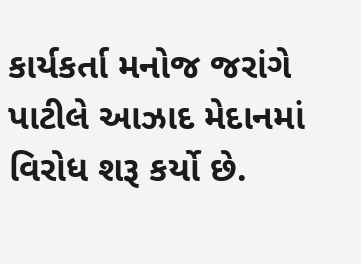કાર્યકર્તા મનોજ જરાંગે પાટીલે આઝાદ મેદાનમાં વિરોધ શરૂ કર્યો છે.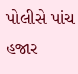પોલીસે પાંચ હજાર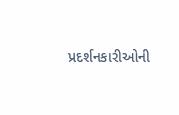પ્રદર્શનકારીઓની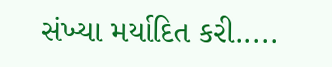સંખ્યા મર્યાદિત કરી.....